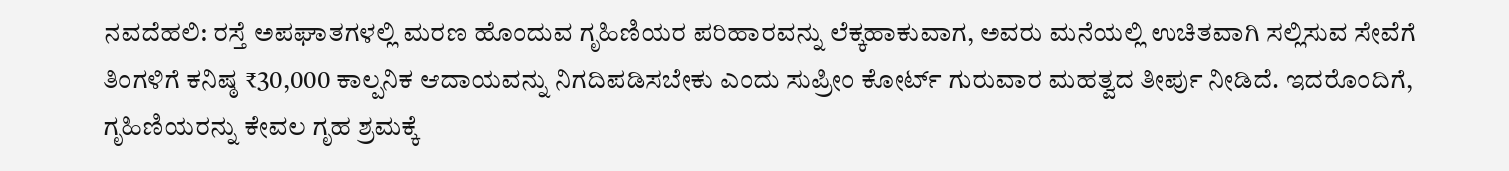ನವದೆಹಲಿ: ರಸ್ತೆ ಅಪಘಾತಗಳಲ್ಲಿ ಮರಣ ಹೊಂದುವ ಗೃಹಿಣಿಯರ ಪರಿಹಾರವನ್ನು ಲೆಕ್ಕಹಾಕುವಾಗ, ಅವರು ಮನೆಯಲ್ಲಿ ಉಚಿತವಾಗಿ ಸಲ್ಲಿಸುವ ಸೇವೆಗೆ ತಿಂಗಳಿಗೆ ಕನಿಷ್ಠ ₹30,000 ಕಾಲ್ಪನಿಕ ಆದಾಯವನ್ನು ನಿಗದಿಪಡಿಸಬೇಕು ಎಂದು ಸುಪ್ರೀಂ ಕೋರ್ಟ್ ಗುರುವಾರ ಮಹತ್ವದ ತೀರ್ಪು ನೀಡಿದೆ. ಇದರೊಂದಿಗೆ, ಗೃಹಿಣಿಯರನ್ನು ಕೇವಲ ಗೃಹ ಶ್ರಮಕ್ಕೆ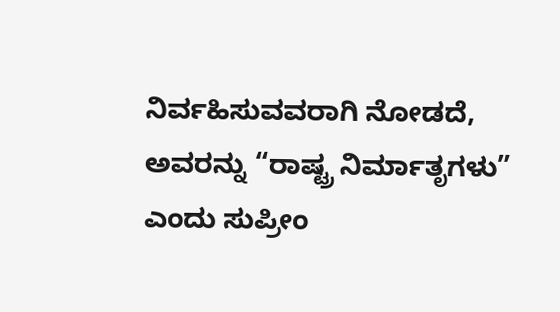ನಿರ್ವಹಿಸುವವರಾಗಿ ನೋಡದೆ, ಅವರನ್ನು “ರಾಷ್ಟ್ರ ನಿರ್ಮಾತೃಗಳು” ಎಂದು ಸುಪ್ರೀಂ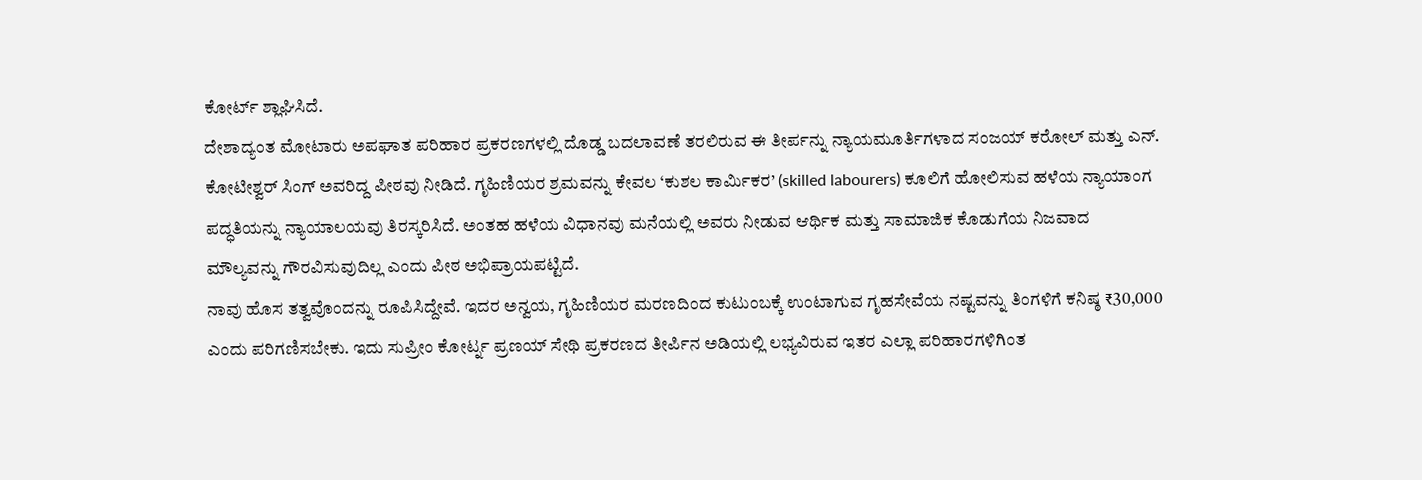ಕೋರ್ಟ್ ಶ್ಲಾಘಿಸಿದೆ.
ದೇಶಾದ್ಯಂತ ಮೋಟಾರು ಅಪಘಾತ ಪರಿಹಾರ ಪ್ರಕರಣಗಳಲ್ಲಿ ದೊಡ್ಡ ಬದಲಾವಣೆ ತರಲಿರುವ ಈ ತೀರ್ಪನ್ನು ನ್ಯಾಯಮೂರ್ತಿಗಳಾದ ಸಂಜಯ್ ಕರೋಲ್ ಮತ್ತು ಎನ್. ಕೋಟೀಶ್ವರ್ ಸಿಂಗ್ ಅವರಿದ್ದ ಪೀಠವು ನೀಡಿದೆ. ಗೃಹಿಣಿಯರ ಶ್ರಮವನ್ನು ಕೇವಲ ‘ಕುಶಲ ಕಾರ್ಮಿಕರ’ (skilled labourers) ಕೂಲಿಗೆ ಹೋಲಿಸುವ ಹಳೆಯ ನ್ಯಾಯಾಂಗ ಪದ್ಧತಿಯನ್ನು ನ್ಯಾಯಾಲಯವು ತಿರಸ್ಕರಿಸಿದೆ. ಅಂತಹ ಹಳೆಯ ವಿಧಾನವು ಮನೆಯಲ್ಲಿ ಅವರು ನೀಡುವ ಆರ್ಥಿಕ ಮತ್ತು ಸಾಮಾಜಿಕ ಕೊಡುಗೆಯ ನಿಜವಾದ ಮೌಲ್ಯವನ್ನು ಗೌರವಿಸುವುದಿಲ್ಲ ಎಂದು ಪೀಠ ಅಭಿಪ್ರಾಯಪಟ್ಟಿದೆ.
ನಾವು ಹೊಸ ತತ್ವವೊಂದನ್ನು ರೂಪಿಸಿದ್ದೇವೆ. ಇದರ ಅನ್ವಯ, ಗೃಹಿಣಿಯರ ಮರಣದಿಂದ ಕುಟುಂಬಕ್ಕೆ ಉಂಟಾಗುವ ಗೃಹಸೇವೆಯ ನಷ್ಟವನ್ನು ತಿಂಗಳಿಗೆ ಕನಿಷ್ಠ ₹30,000 ಎಂದು ಪರಿಗಣಿಸಬೇಕು. ಇದು ಸುಪ್ರೀಂ ಕೋರ್ಟ್ನ ಪ್ರಣಯ್ ಸೇಥಿ ಪ್ರಕರಣದ ತೀರ್ಪಿನ ಅಡಿಯಲ್ಲಿ ಲಭ್ಯವಿರುವ ಇತರ ಎಲ್ಲಾ ಪರಿಹಾರಗಳಿಗಿಂತ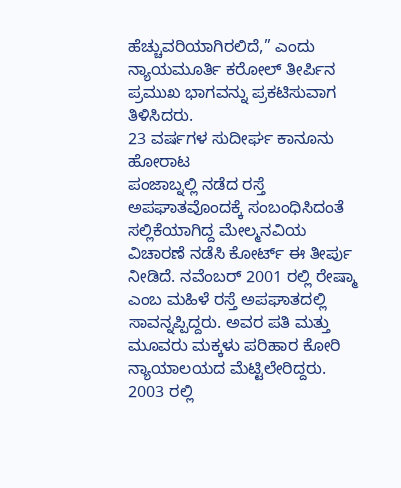ಹೆಚ್ಚುವರಿಯಾಗಿರಲಿದೆ,” ಎಂದು ನ್ಯಾಯಮೂರ್ತಿ ಕರೋಲ್ ತೀರ್ಪಿನ ಪ್ರಮುಖ ಭಾಗವನ್ನು ಪ್ರಕಟಿಸುವಾಗ ತಿಳಿಸಿದರು.
23 ವರ್ಷಗಳ ಸುದೀರ್ಘ ಕಾನೂನು ಹೋರಾಟ
ಪಂಜಾಬ್ನಲ್ಲಿ ನಡೆದ ರಸ್ತೆ ಅಪಘಾತವೊಂದಕ್ಕೆ ಸಂಬಂಧಿಸಿದಂತೆ ಸಲ್ಲಿಕೆಯಾಗಿದ್ದ ಮೇಲ್ಮನವಿಯ ವಿಚಾರಣೆ ನಡೆಸಿ ಕೋರ್ಟ್ ಈ ತೀರ್ಪು ನೀಡಿದೆ. ನವೆಂಬರ್ 2001 ರಲ್ಲಿ ರೇಷ್ಮಾ ಎಂಬ ಮಹಿಳೆ ರಸ್ತೆ ಅಪಘಾತದಲ್ಲಿ ಸಾವನ್ನಪ್ಪಿದ್ದರು. ಅವರ ಪತಿ ಮತ್ತು ಮೂವರು ಮಕ್ಕಳು ಪರಿಹಾರ ಕೋರಿ ನ್ಯಾಯಾಲಯದ ಮೆಟ್ಟಿಲೇರಿದ್ದರು. 2003 ರಲ್ಲಿ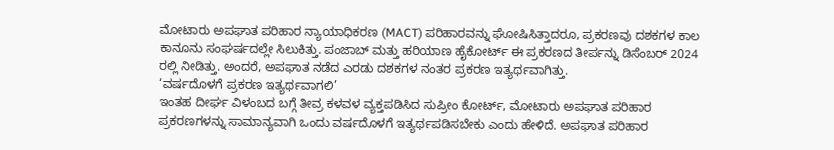ಮೋಟಾರು ಅಪಘಾತ ಪರಿಹಾರ ನ್ಯಾಯಾಧಿಕರಣ (MACT) ಪರಿಹಾರವನ್ನು ಘೋಷಿಸಿತ್ತಾದರೂ, ಪ್ರಕರಣವು ದಶಕಗಳ ಕಾಲ ಕಾನೂನು ಸಂಘರ್ಷದಲ್ಲೇ ಸಿಲುಕಿತ್ತು. ಪಂಜಾಬ್ ಮತ್ತು ಹರಿಯಾಣ ಹೈಕೋರ್ಟ್ ಈ ಪ್ರಕರಣದ ತೀರ್ಪನ್ನು ಡಿಸೆಂಬರ್ 2024 ರಲ್ಲಿ ನೀಡಿತ್ತು. ಅಂದರೆ, ಅಪಘಾತ ನಡೆದ ಎರಡು ದಶಕಗಳ ನಂತರ ಪ್ರಕರಣ ಇತ್ಯರ್ಥವಾಗಿತ್ತು.
‘ವರ್ಷದೊಳಗೆ ಪ್ರಕರಣ ಇತ್ಯರ್ಥವಾಗಲಿ’
ಇಂತಹ ದೀರ್ಘ ವಿಳಂಬದ ಬಗ್ಗೆ ತೀವ್ರ ಕಳವಳ ವ್ಯಕ್ತಪಡಿಸಿದ ಸುಪ್ರೀಂ ಕೋರ್ಟ್, ಮೋಟಾರು ಅಪಘಾತ ಪರಿಹಾರ ಪ್ರಕರಣಗಳನ್ನು ಸಾಮಾನ್ಯವಾಗಿ ಒಂದು ವರ್ಷದೊಳಗೆ ಇತ್ಯರ್ಥಪಡಿಸಬೇಕು ಎಂದು ಹೇಳಿದೆ. ಅಪಘಾತ ಪರಿಹಾರ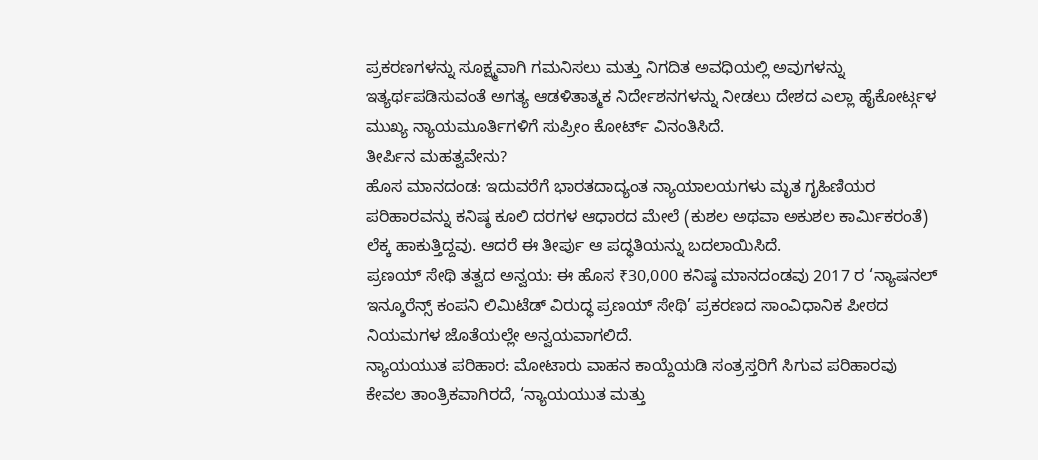ಪ್ರಕರಣಗಳನ್ನು ಸೂಕ್ಷ್ಮವಾಗಿ ಗಮನಿಸಲು ಮತ್ತು ನಿಗದಿತ ಅವಧಿಯಲ್ಲಿ ಅವುಗಳನ್ನು ಇತ್ಯರ್ಥಪಡಿಸುವಂತೆ ಅಗತ್ಯ ಆಡಳಿತಾತ್ಮಕ ನಿರ್ದೇಶನಗಳನ್ನು ನೀಡಲು ದೇಶದ ಎಲ್ಲಾ ಹೈಕೋರ್ಟ್ಗಳ ಮುಖ್ಯ ನ್ಯಾಯಮೂರ್ತಿಗಳಿಗೆ ಸುಪ್ರೀಂ ಕೋರ್ಟ್ ವಿನಂತಿಸಿದೆ.
ತೀರ್ಪಿನ ಮಹತ್ವವೇನು?
ಹೊಸ ಮಾನದಂಡ: ಇದುವರೆಗೆ ಭಾರತದಾದ್ಯಂತ ನ್ಯಾಯಾಲಯಗಳು ಮೃತ ಗೃಹಿಣಿಯರ ಪರಿಹಾರವನ್ನು ಕನಿಷ್ಠ ಕೂಲಿ ದರಗಳ ಆಧಾರದ ಮೇಲೆ (ಕುಶಲ ಅಥವಾ ಅಕುಶಲ ಕಾರ್ಮಿಕರಂತೆ) ಲೆಕ್ಕ ಹಾಕುತ್ತಿದ್ದವು. ಆದರೆ ಈ ತೀರ್ಪು ಆ ಪದ್ಧತಿಯನ್ನು ಬದಲಾಯಿಸಿದೆ.
ಪ್ರಣಯ್ ಸೇಥಿ ತತ್ವದ ಅನ್ವಯ: ಈ ಹೊಸ ₹30,000 ಕನಿಷ್ಠ ಮಾನದಂಡವು 2017 ರ ‘ನ್ಯಾಷನಲ್ ಇನ್ಶೂರೆನ್ಸ್ ಕಂಪನಿ ಲಿಮಿಟೆಡ್ ವಿರುದ್ಧ ಪ್ರಣಯ್ ಸೇಥಿ’ ಪ್ರಕರಣದ ಸಾಂವಿಧಾನಿಕ ಪೀಠದ ನಿಯಮಗಳ ಜೊತೆಯಲ್ಲೇ ಅನ್ವಯವಾಗಲಿದೆ.
ನ್ಯಾಯಯುತ ಪರಿಹಾರ: ಮೋಟಾರು ವಾಹನ ಕಾಯ್ದೆಯಡಿ ಸಂತ್ರಸ್ತರಿಗೆ ಸಿಗುವ ಪರಿಹಾರವು ಕೇವಲ ತಾಂತ್ರಿಕವಾಗಿರದೆ, ‘ನ್ಯಾಯಯುತ ಮತ್ತು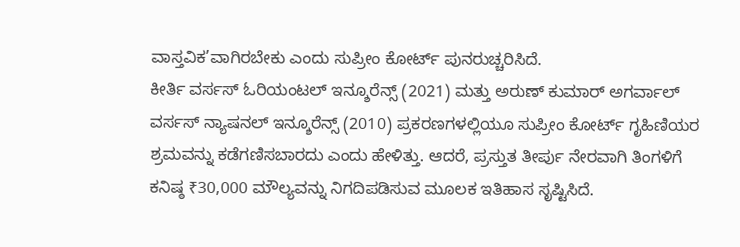ವಾಸ್ತವಿಕ’ವಾಗಿರಬೇಕು ಎಂದು ಸುಪ್ರೀಂ ಕೋರ್ಟ್ ಪುನರುಚ್ಚರಿಸಿದೆ.
ಕೀರ್ತಿ ವರ್ಸಸ್ ಓರಿಯಂಟಲ್ ಇನ್ಶೂರೆನ್ಸ್ (2021) ಮತ್ತು ಅರುಣ್ ಕುಮಾರ್ ಅಗರ್ವಾಲ್ ವರ್ಸಸ್ ನ್ಯಾಷನಲ್ ಇನ್ಶೂರೆನ್ಸ್ (2010) ಪ್ರಕರಣಗಳಲ್ಲಿಯೂ ಸುಪ್ರೀಂ ಕೋರ್ಟ್ ಗೃಹಿಣಿಯರ ಶ್ರಮವನ್ನು ಕಡೆಗಣಿಸಬಾರದು ಎಂದು ಹೇಳಿತ್ತು. ಆದರೆ, ಪ್ರಸ್ತುತ ತೀರ್ಪು ನೇರವಾಗಿ ತಿಂಗಳಿಗೆ ಕನಿಷ್ಠ ₹30,000 ಮೌಲ್ಯವನ್ನು ನಿಗದಿಪಡಿಸುವ ಮೂಲಕ ಇತಿಹಾಸ ಸೃಷ್ಟಿಸಿದೆ.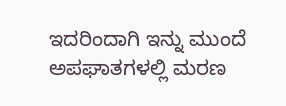ಇದರಿಂದಾಗಿ ಇನ್ನು ಮುಂದೆ ಅಪಘಾತಗಳಲ್ಲಿ ಮರಣ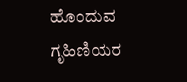ಹೊಂದುವ ಗೃಹಿಣಿಯರ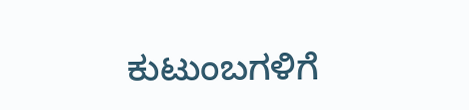ಕುಟುಂಬಗಳಿಗೆ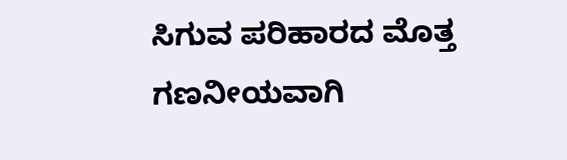ಸಿಗುವ ಪರಿಹಾರದ ಮೊತ್ತ ಗಣನೀಯವಾಗಿ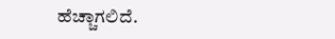ಹೆಚ್ಚಾಗಲಿದೆ.